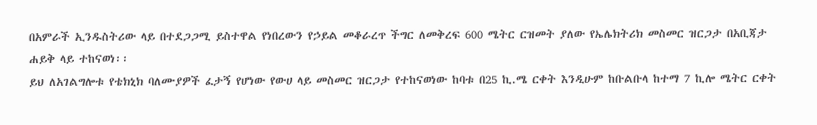በአምራች ኢንዱስትሪው ላይ በተደጋጋሚ ይስተዋል የነበረውን የኃይል መቆራረጥ ችግር ለመቅረፍ 600 ሜትር ርዝመት ያለው የኤሌክትሪክ መስመር ዝርጋታ በአቢጃታ ሐይቅ ላይ ተከናወነ፡፡
ይህ ለአገልግሎቱ የቴክኒክ ባለሙያዎች ፈታኝ የሆነው የውሀ ላይ መስመር ዝርጋታ የተከናወነው ከባቱ በ25 ኪ.ሜ ርቀት እንዲሁም ከቡልቡላ ከተማ 7 ኪሎ ሜትር ርቀት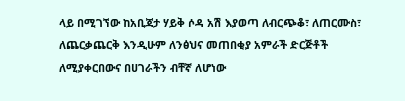ላይ በሚገኘው ከአቢጃታ ሃይቅ ሶዳ አሽ እያወጣ ለብርጭቆ፣ ለጠርሙስ፣ ለጨርቃጨርቅ እንዲሁም ለንፅህና መጠበቂያ አምራች ድርጅቶች ለሚያቀርበውና በሀገራችን ብቸኛ ለሆነው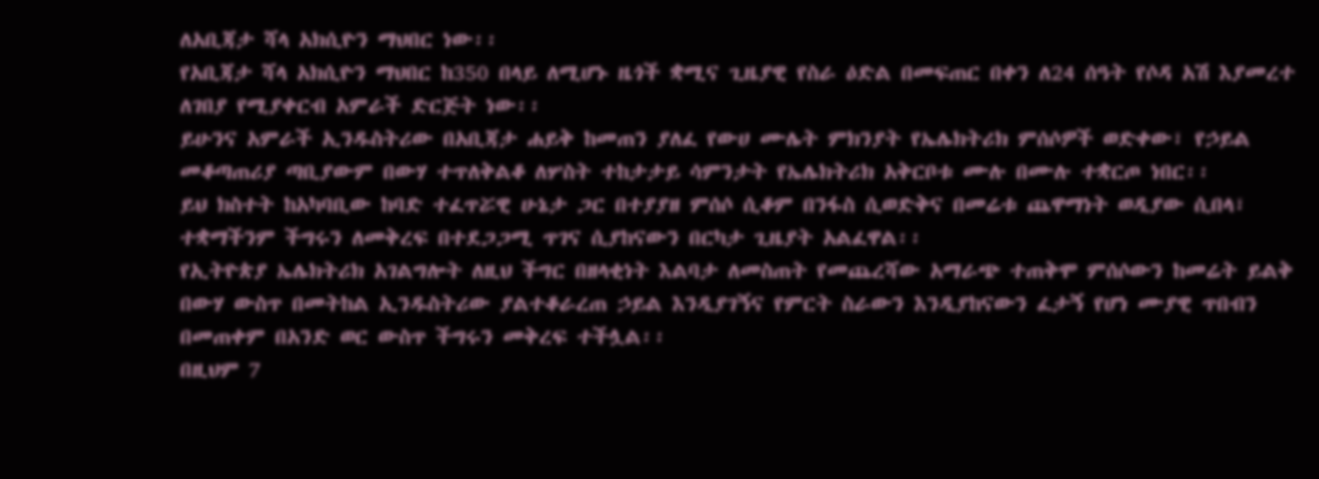ለአቢጃታ ሻላ አክሲዮን ማህበር ነው፡፡
የአቢጃታ ሻላ አክሲዮን ማህበር ከ350 በላይ ለሚሆኑ ዜጎች ቋሚና ጊዜያዊ የስራ ዕድል በመፍጠር በቀን ለ24 ሰዓት የሶዳ አሽ እያመረተ ለገበያ የሚያቀርብ አምራች ድርጅት ነው፡፡
ይሁንና አምራች ኢንዱስትሪው በአቢጃታ ሐይቅ ከመጠን ያለፈ የውሀ ሙሌት ምክንያት የኤሌክትሪክ ምሰሶዎች ወድቀው፣ የኃይል መቆጣጠሪያ ጣቢያውም በውሃ ተጥለቅልቆ ለሦስት ተከታታይ ሳምንታት የኤሌክትሪክ አቅርቦቱ ሙሉ በሙሉ ተቋርጦ ነበር፡፡
ይህ ክስተት ከአካባቢው ከባድ ተፈጥሯዊ ሁኔታ ጋር በተያያዘ ምሰሶ ሲቆም በንፋስ ሲወድቅና በመሬቱ ጨዋማነት ወዲያው ሲበላ፣ ተቋማችንም ችግሩን ለመቅረፍ በተደጋጋሚ ጥገና ሲያከናውን በርካታ ጊዜያት አልፈዋል፡፡
የኢትዮጵያ ኤሌክትሪክ አገልግሎት ለዚህ ችግር በዘላቂነት እልባታ ለመስጠት የመጨረሻው አማራጭ ተጠቅሞ ምሰሶውን ከመሬት ይልቅ በውሃ ውስጥ በመትከል ኢንዱስትሪው ያልተቆራረጠ ኃይል እንዲያገኝና የምርት ስራውን እንዲያከናውን ፈታኝ የሆነ ሙያዊ ጥበብን በመጠቀም በአንድ ወር ውስጥ ችግሩን መቅረፍ ተችሏል፡፡
በዚህም 7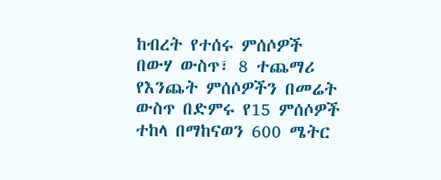ከብረት የተሰሩ ምሰሶዎች በውሃ ውስጥ፣ 8 ተጨማሪ የእንጨት ምሰሶዎችን በመሬት ውስጥ በድምሩ የ15 ምሰሶዎች ተከላ በማከናወን 600 ሜትር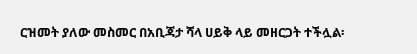ርዝመት ያለው መስመር በአቢጃታ ሻላ ሀይቅ ላይ መዘርጋት ተችሏል፡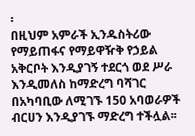፡
በዚህም አምራች ኢንዱስትሪው የማይጠፋና የማይዋዥቅ የኃይል አቅርቦት እንዲያገኝ ተደርጎ ወደ ሥራ እንዲመለስ ከማድረግ ባሻገር በአካባቢው ለሚገኙ 150 አባወራዎች ብርሀን እንዲያገኙ ማድረግ ተችሏል፡፡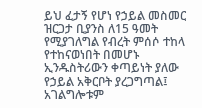ይህ ፈታኝ የሆነ የኃይል መስመር ዝርጋታ ቢያንስ ለ15 ዓመት የሚያገለግል የብረት ምሰሶ ተከላ የተከናወነበት በመሆኑ ኢንዱስትሪውን ቀጣይነት ያለው የኃይል አቅርቦት ያረጋግጣል፤ አገልግሎቱም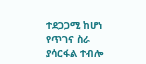ተደጋጋሚ ከሆነ የጥገና ስራ ያሳርፋል ተብሎ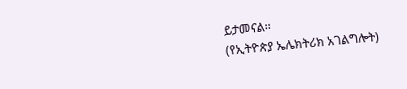ይታመናል፡፡
(የኢትዮጵያ ኤሌክትሪክ አገልግሎት)